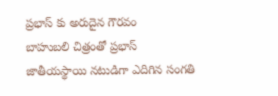ప్రభాస్ కు అరుదైన గౌరవం
బాహుబలి చిత్రంతో ప్రభాస్ జాతీయస్థాయి నటుడిగా ఎదిగిన సంగతి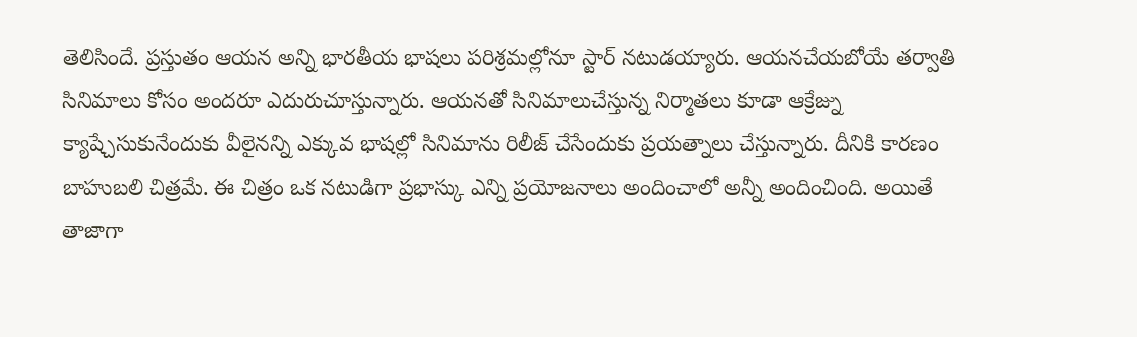తెలిసిందే. ప్రస్తుతం ఆయన అన్ని భారతీయ భాషలు పరిశ్రమల్లోనూ స్టార్ నటుడయ్యారు. ఆయనచేయబోయే తర్వాతి సినిమాలు కోసం అందరూ ఎదురుచూస్తున్నారు. ఆయనతో సినిమాలుచేస్తున్న నిర్మాతలు కూడా ఆక్రేజ్ను క్యాష్చేసుకునేందుకు వీలైనన్ని ఎక్కువ భాషల్లో సినిమాను రిలీజ్ చేసేందుకు ప్రయత్నాలు చేస్తున్నారు. దీనికి కారణం బాహుబలి చిత్రమే. ఈ చిత్రం ఒక నటుడిగా ప్రభాస్కు ఎన్ని ప్రయోజనాలు అందించాలో అన్నీ అందించింది. అయితే తాజాగా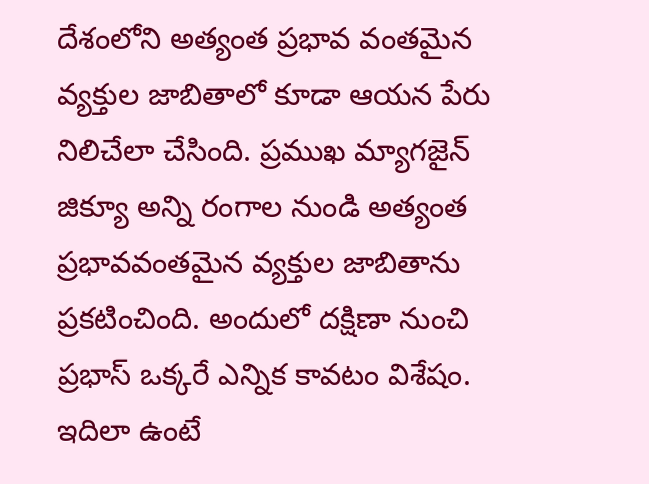దేశంలోని అత్యంత ప్రభావ వంతమైన వ్యక్తుల జాబితాలో కూడా ఆయన పేరు నిలిచేలా చేసింది. ప్రముఖ మ్యాగజైన్ జిక్యూ అన్ని రంగాల నుండి అత్యంత ప్రభావవంతమైన వ్యక్తుల జాబితాను ప్రకటించింది. అందులో దక్షిణా నుంచి ప్రభాస్ ఒక్కరే ఎన్నిక కావటం విశేషం. ఇదిలా ఉంటే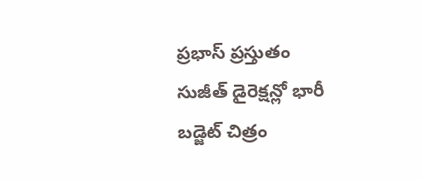ప్రభాస్ ప్రస్తుతం సుజీత్ డైరెక్షన్లో భారీ బడ్జెట్ చిత్రం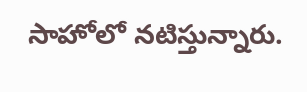సాహోలో నటిస్తున్నారు.